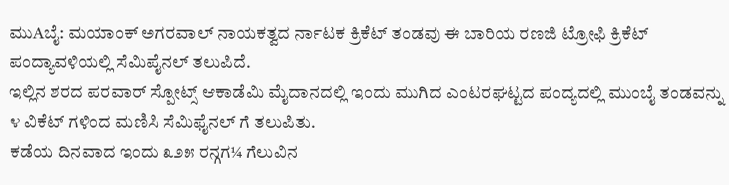ಮುAಬೈ: ಮಯಾಂಕ್ ಅಗರವಾಲ್ ನಾಯಕತ್ವದ ರ್ನಾಟಕ ಕ್ರಿಕೆಟ್ ತಂಡವು ಈ ಬಾರಿಯ ರಣಜಿ ಟ್ರೋಫಿ ಕ್ರಿಕೆಟ್ ಪಂದ್ಯಾವಳಿಯಲ್ಲಿ ಸೆಮಿಪೈನಲ್ ತಲುಪಿದೆ.
ಇಲ್ಲಿನ ಶರದ ಪರವಾರ್ ಸ್ಪೋಟ್ಸ್ ಆಕಾಡೆಮಿ ಮೈದಾನದಲ್ಲಿ ಇಂದು ಮುಗಿದ ಎಂಟರಘಟ್ಟದ ಪಂದ್ಯದಲ್ಲಿ ಮುಂಬೈ ತಂಡವನ್ನು ೪ ವಿಕೆಟ್ ಗಳಿಂದ ಮಣಿಸಿ ಸೆಮಿಫೈನಲ್ ಗೆ ತಲುಪಿತು.
ಕಡೆಯ ದಿನವಾದ ಇಂದು ೩೨೫ ರನ್ಗಗ¼ ಗೆಲುವಿನ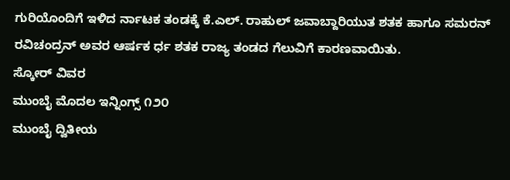ಗುರಿಯೊಂದಿಗೆ ಇಳಿದ ರ್ನಾಟಕ ತಂಡಕ್ಕೆ ಕೆ.ಎಲ್. ರಾಹುಲ್ ಜವಾಬ್ದಾರಿಯುತ ಶತಕ ಹಾಗೂ ಸಮರನ್ ರವಿಚಂದ್ರನ್ ಅವರ ಆರ್ಷಕ ರ್ಧ ಶತಕ ರಾಜ್ಯ ತಂಡದ ಗೆಲುವಿಗೆ ಕಾರಣವಾಯಿತು.
ಸ್ಕೋರ್ ವಿವರ
ಮುಂಬೈ ಮೊದಲ ಇನ್ನಿಂಗ್ಸ್ ೧೨೦
ಮುಂಬೈ ದ್ವಿತೀಯ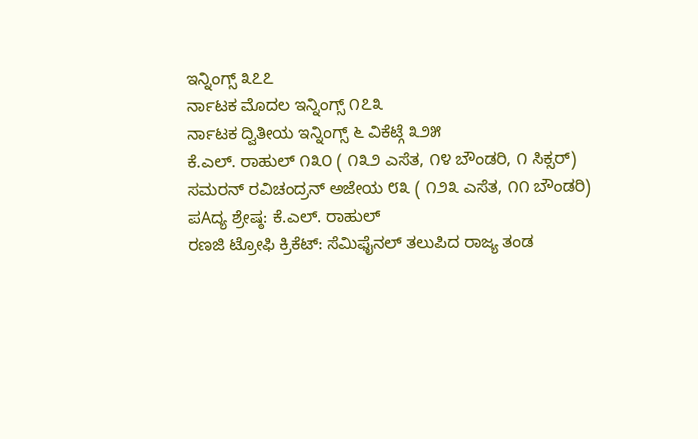ಇನ್ನಿಂಗ್ಸ್ ೩೭೭
ರ್ನಾಟಕ ಮೊದಲ ಇನ್ನಿಂಗ್ಸ್ ೧೭೩
ರ್ನಾಟಕ ದ್ವಿತೀಯ ಇನ್ನಿಂಗ್ಸ್ ೬ ವಿಕೆಟ್ಗೆ ೩೨೫
ಕೆ.ಎಲ್. ರಾಹುಲ್ ೧೩೦ ( ೧೩೨ ಎಸೆತ, ೧೪ ಬೌಂಡರಿ, ೧ ಸಿಕ್ಸರ್)
ಸಮರನ್ ರವಿಚಂದ್ರನ್ ಅಜೇಯ ೮೩ ( ೧೨೩ ಎಸೆತ, ೧೧ ಬೌಂಡರಿ)
ಪAದ್ಯ ಶ್ರೇಷ್ಠ: ಕೆ.ಎಲ್. ರಾಹುಲ್
ರಣಜಿ ಟ್ರೋಫಿ ಕ್ರಿಕೆಟ್: ಸೆಮಿಫೈನಲ್ ತಲುಪಿದ ರಾಜ್ಯ ತಂಡ